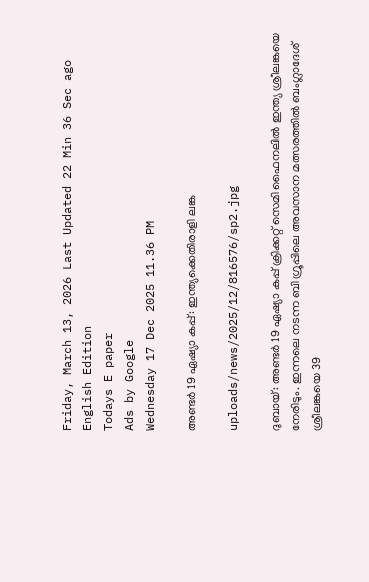Friday, March 13, 2026 Last Updated 22 Min 36 Sec ago English Edition
Todays E paper
Ads by Google
Wednesday 17 Dec 2025 11.36 PM

അണ്ടര്‍ 19 ഏഷ്യാ കപ്പ്‌: ഇന്ത്യക്കെതിരാളി ലങ്ക

uploads/news/2025/12/816576/sp2.jpg

ദുബായ്‌: അണ്ടര്‍ 19 ഏഷ്യാ കപ്പ്‌ ക്രിക്കറ്റ്‌ സെമി ഫൈനലില്‍ ഇന്ത്യ ശ്രീലങ്കയെ നേരിടും. ഇന്നലെ നടന്ന ബി ഗ്രൂപ്പിലെ അവസാന മത്സരത്തില്‍ ബംഗ്ലാദേശ്‌ ശ്രീലങ്കയെ 39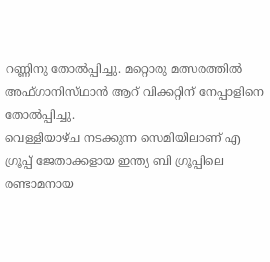റണ്ണിനു തോല്‍പ്പിച്ചു. മറ്റൊരു മത്സരത്തില്‍ അഫ്‌ഗാനിസ്‌ഥാന്‍ ആറ്‌ വിക്കറ്റിന്‌ നേപ്പാളിനെ തോല്‍പ്പിച്ചു.
വെള്ളിയാഴ്‌ച നടക്കുന്ന സെമിയിലാണ്‌ എ ഗ്രൂപ്പ്‌ ജേതാക്കളായ ഇന്ത്യ ബി ഗ്രൂപ്പിലെ രണ്ടാമനായ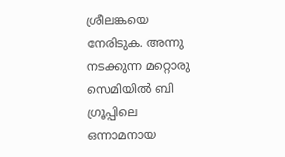ശ്രീലങ്കയെ നേരിടുക. അന്നു നടക്കുന്ന മറ്റൊരു സെമിയില്‍ ബി ഗ്രൂപ്പിലെ ഒന്നാമനായ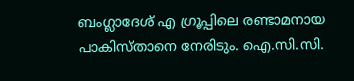ബംഗ്ലാദേശ്‌ എ ഗ്രൂപ്പിലെ രണ്ടാമനായ പാകിസ്‌താനെ നേരിടും. ഐ.സി.സി.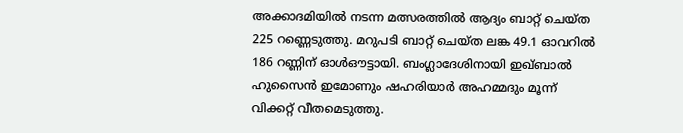അക്കാദമിയില്‍ നടന്ന മത്സരത്തില്‍ ആദ്യം ബാറ്റ്‌ ചെയ്‌ത 225 റണ്ണെടുത്തു. മറുപടി ബാറ്റ്‌ ചെയ്‌ത ലങ്ക 49.1 ഓവറില്‍ 186 റണ്ണിന്‌ ഓള്‍ഔട്ടായി. ബംഗ്ലാദേശിനായി ഇഖ്‌ബാല്‍ ഹുസൈന്‍ ഇമോണും ഷഹരിയാര്‍ അഹമ്മദും മൂന്ന്‌ വിക്കറ്റ്‌ വീതമെടുത്തു.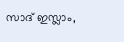സാദ്‌ ഇസ്ലാം,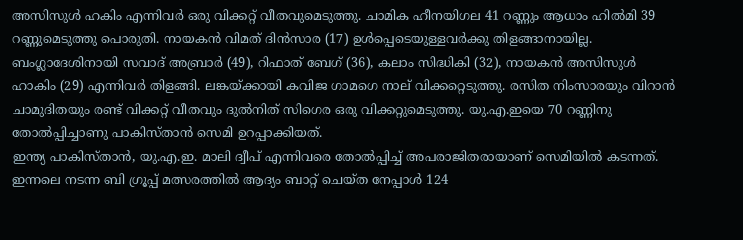അസിസുള്‍ ഹകിം എന്നിവര്‍ ഒരു വിക്കറ്റ്‌ വീതവുമെടുത്തു. ചാമിക ഹീനയിഗല 41 റണ്ണും ആധാം ഹില്‍മി 39 റണ്ണുമെടുത്തു പൊരുതി. നായകന്‍ വിമത്‌ ദിന്‍സാര (17) ഉള്‍പ്പെടെയുള്ളവര്‍ക്കു തിളങ്ങാനായില്ല. ബംഗ്ലാദേശിനായി സവാദ്‌ അബ്രാര്‍ (49), റിഫാത്‌ ബേഗ്‌ (36), കലാം സിദ്ധികി (32), നായകന്‍ അസിസുള്‍ ഹാകിം (29) എന്നിവര്‍ തിളങ്ങി. ലങ്കയ്‌ക്കായി കവിജ ഗാമഗെ നാല്‌ വിക്കറ്റെടുത്തു. രസിത നിംസാരയും വിറാന്‍ ചാമുദിതയും രണ്ട്‌ വിക്കറ്റ്‌ വീതവും ദുല്‍നിത്‌ സിഗെര ഒരു വിക്കറ്റുമെടുത്തു. യു.എ.ഇയെ 70 റണ്ണിനു തോല്‍പ്പിച്ചാണു പാകിസ്‌താന്‍ സെമി ഉറപ്പാക്കിയത്‌.
ഇന്ത്യ പാകിസ്‌താന്‍, യു.എ.ഇ. മാലി ദ്വീപ്‌ എന്നിവരെ തോല്‍പ്പിച്ച്‌ അപരാജിതരായാണ്‌ സെമിയില്‍ കടന്നത്‌. ഇന്നലെ നടന്ന ബി ഗ്രൂപ്പ്‌ മത്സരത്തില്‍ ആദ്യം ബാറ്റ്‌ ചെയ്‌ത നേപ്പാള്‍ 124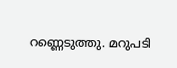റണ്ണെടുത്തു. മറുപടി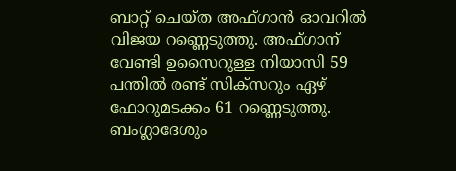ബാറ്റ്‌ ചെയ്‌ത അഫ്‌ഗാന്‍ ഓവറില്‍ വിജയ റണ്ണെടുത്തു. അഫ്‌ഗാന്‌ വേണ്ടി ഉസൈറുള്ള നിയാസി 59 പന്തില്‍ രണ്ട്‌ സിക്‌സറും ഏഴ്‌ ഫോറുമടക്കം 61 റണ്ണെടുത്തു. ബംഗ്ലാദേശും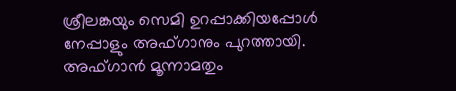ശ്രീലങ്കയും സെമി ഉറപ്പാക്കിയപ്പോള്‍ നേപ്പാളും അഫ്‌ഗാനും പുറത്തായി. അഫ്‌ഗാന്‍ മൂന്നാമതും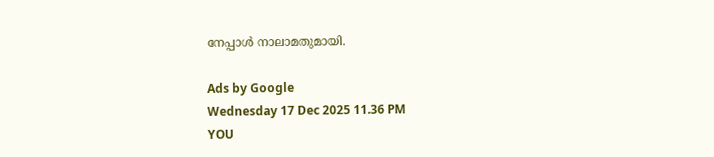നേപ്പാള്‍ നാലാമതുമായി.

Ads by Google
Wednesday 17 Dec 2025 11.36 PM
YOU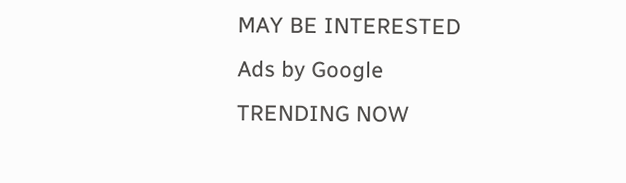MAY BE INTERESTED
Ads by Google
TRENDING NOW